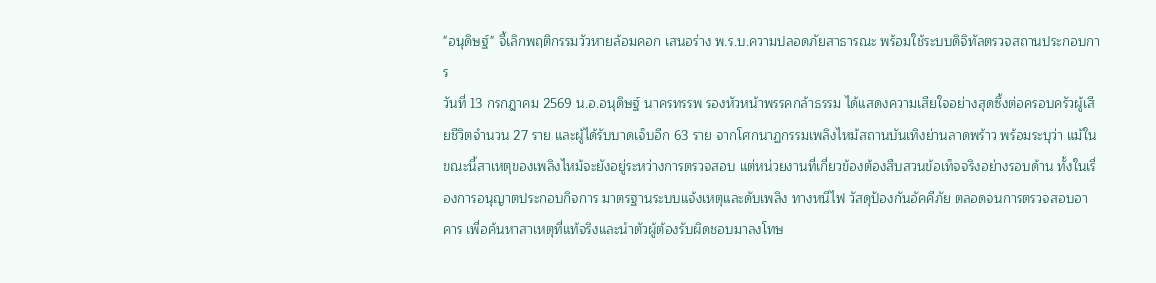"อนุดิษฐ์" จี้เลิกพฤติกรรมวัวหายล้อมคอก เสนอร่าง พ.ร.บ.ความปลอดภัยสาธารณะ พร้อมใช้ระบบดิจิทัลตรวจสถานประกอบการ
วันที่ 13 กรกฎาคม 2569 น.อ.อนุดิษฐ์ นาครทรรพ รองหัวหน้าพรรคกล้าธรรม ได้แสดงความเสียใจอย่างสุดซึ้งต่อครอบครัวผู้เสียชีวิตจำนวน 27 ราย และผู้ได้รับบาดเจ็บอีก 63 ราย จากโศกนาฏกรรมเพลิงไหม้สถานบันเทิงย่านลาดพร้าว พร้อมระบุว่า แม้ในขณะนี้สาเหตุของเพลิงไหม้จะยังอยู่ระหว่างการตรวจสอบ แต่หน่วยงานที่เกี่ยวข้องต้องสืบสวนข้อเท็จจริงอย่างรอบด้าน ทั้งในเรื่องการอนุญาตประกอบกิจการ มาตรฐานระบบแจ้งเหตุและดับเพลิง ทางหนีไฟ วัสดุป้องกันอัคคีภัย ตลอดจนการตรวจสอบอาคาร เพื่อค้นหาสาเหตุที่แท้จริงและนำตัวผู้ต้องรับผิดชอบมาลงโทษ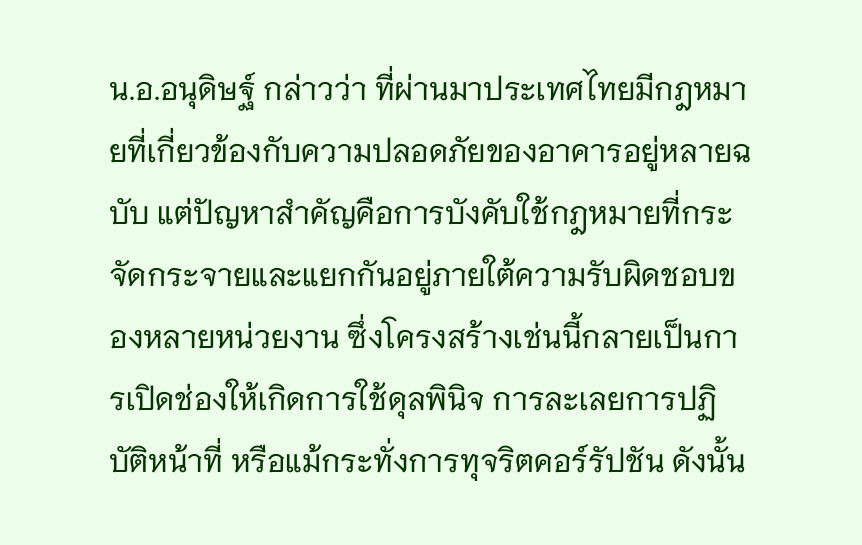น.อ.อนุดิษฐ์ กล่าวว่า ที่ผ่านมาประเทศไทยมีกฎหมายที่เกี่ยวข้องกับความปลอดภัยของอาคารอยู่หลายฉบับ แต่ปัญหาสำคัญคือการบังคับใช้กฎหมายที่กระจัดกระจายและแยกกันอยู่ภายใต้ความรับผิดชอบของหลายหน่วยงาน ซึ่งโครงสร้างเช่นนี้กลายเป็นการเปิดช่องให้เกิดการใช้ดุลพินิจ การละเลยการปฏิบัติหน้าที่ หรือแม้กระทั่งการทุจริตคอร์รัปชัน ดังนั้น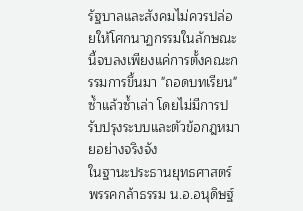รัฐบาลและสังคมไม่ควรปล่อยให้โศกนาฏกรรมในลักษณะนี้จบลงเพียงแค่การตั้งคณะกรรมการขึ้นมา "ถอดบทเรียน" ซ้ำแล้วซ้ำเล่า โดยไม่มีการปรับปรุงระบบและตัวข้อกฎหมายอย่างจริงจัง
ในฐานะประธานยุทธศาสตร์พรรคกล้าธรรม น.อ.อนุดิษฐ์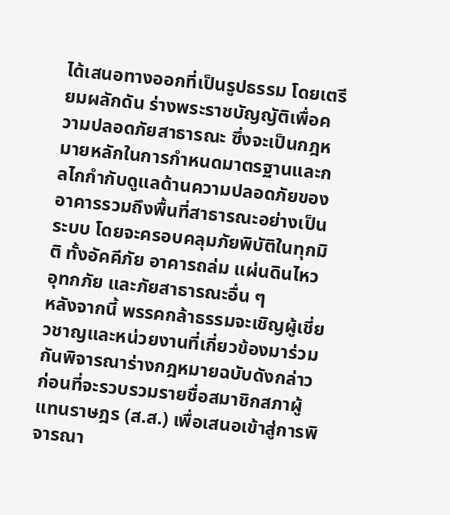ได้เสนอทางออกที่เป็นรูปธรรม โดยเตรียมผลักดัน ร่างพระราชบัญญัติเพื่อความปลอดภัยสาธารณะ ซึ่งจะเป็นกฎหมายหลักในการกำหนดมาตรฐานและกลไกกำกับดูแลด้านความปลอดภัยของอาคารรวมถึงพื้นที่สาธารณะอย่างเป็นระบบ โดยจะครอบคลุมภัยพิบัติในทุกมิติ ทั้งอัคคีภัย อาคารถล่ม แผ่นดินไหว อุทกภัย และภัยสาธารณะอื่น ๆ
หลังจากนี้ พรรคกล้าธรรมจะเชิญผู้เชี่ยวชาญและหน่วยงานที่เกี่ยวข้องมาร่วมกันพิจารณาร่างกฎหมายฉบับดังกล่าว ก่อนที่จะรวบรวมรายชื่อสมาชิกสภาผู้แทนราษฎร (ส.ส.) เพื่อเสนอเข้าสู่การพิจารณา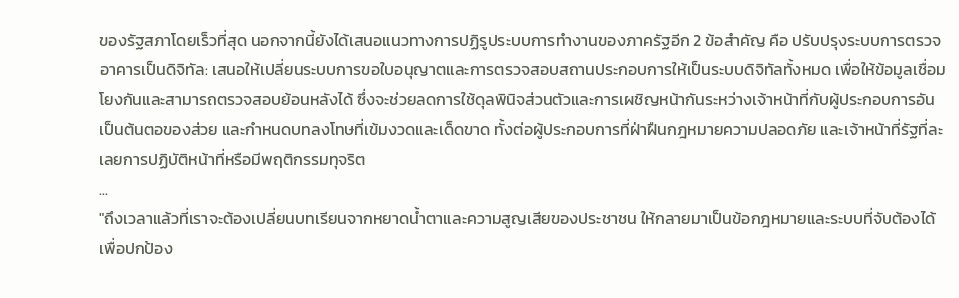ของรัฐสภาโดยเร็วที่สุด นอกจากนี้ยังได้เสนอแนวทางการปฏิรูประบบการทำงานของภาครัฐอีก 2 ข้อสำคัญ คือ ปรับปรุงระบบการตรวจอาคารเป็นดิจิทัล: เสนอให้เปลี่ยนระบบการขอใบอนุญาตและการตรวจสอบสถานประกอบการให้เป็นระบบดิจิทัลทั้งหมด เพื่อให้ข้อมูลเชื่อมโยงกันและสามารถตรวจสอบย้อนหลังได้ ซึ่งจะช่วยลดการใช้ดุลพินิจส่วนตัวและการเผชิญหน้ากันระหว่างเจ้าหน้าที่กับผู้ประกอบการอันเป็นต้นตอของส่วย และกำหนดบทลงโทษที่เข้มงวดและเด็ดขาด ทั้งต่อผู้ประกอบการที่ฝ่าฝืนกฎหมายความปลอดภัย และเจ้าหน้าที่รัฐที่ละเลยการปฏิบัติหน้าที่หรือมีพฤติกรรมทุจริต
...
"ถึงเวลาแล้วที่เราจะต้องเปลี่ยนบทเรียนจากหยาดน้ำตาและความสูญเสียของประชาชน ให้กลายมาเป็นข้อกฎหมายและระบบที่จับต้องได้ เพื่อปกป้อง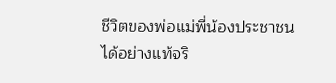ชีวิตของพ่อแม่พี่น้องประชาชนได้อย่างแท้จริ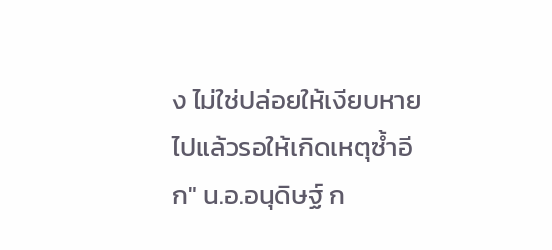ง ไม่ใช่ปล่อยให้เงียบหายไปแล้วรอให้เกิดเหตุซ้ำอีก" น.อ.อนุดิษฐ์ ก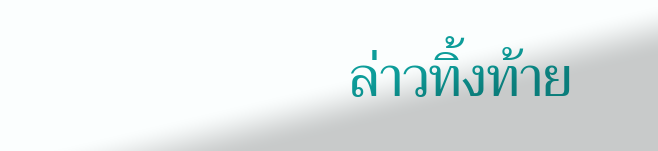ล่าวทิ้งท้าย